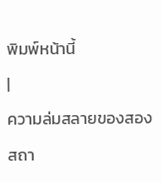พิมพ์หน้านี้
|
ความล่มสลายของสองสถา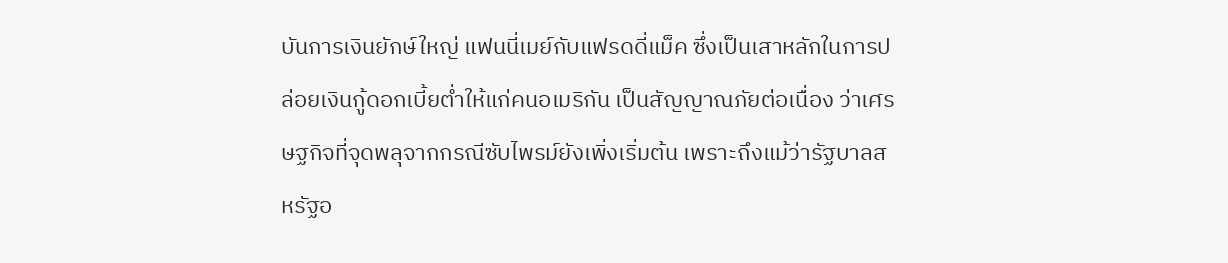บันการเงินยักษ์ใหญ่ แฟนนี่เมย์กับแฟรดดี่แม็ค ซึ่งเป็นเสาหลักในการปล่อยเงินกู้ดอกเบี้ยต่ำให้แก่คนอเมริกัน เป็นสัญญาณภัยต่อเนื่อง ว่าเศรษฐกิจที่จุดพลุจากกรณีซับไพรม์ยังเพิ่งเริ่มต้น เพราะถึงแม้ว่ารัฐบาลสหรัฐอ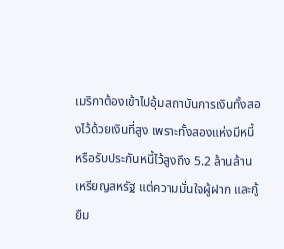เมริกาต้องเข้าไปอุ้มสถาบันการเงินทั้งสองไว้ด้วยเงินที่สูง เพราะทั้งสองแห่งมีหนี้หรือรับประกันหนี้ไว้สูงถึง 5.2 ล้านล้านเหรียญสหรัฐ แต่ความมั่นใจผู้ฝาก และกู้ยืม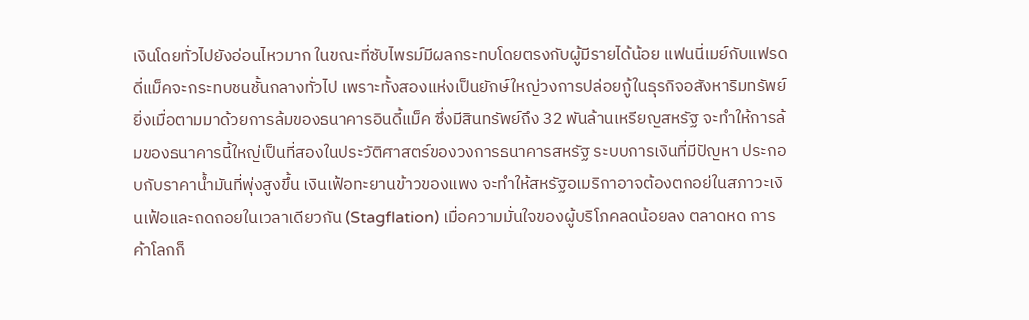เงินโดยทั่วไปยังอ่อนไหวมาก ในขณะที่ซับไพรม์มีผลกระทบโดยตรงกับผู้มีรายได้น้อย แฟนนี่เมย์กับแฟรดดี่แม็คจะกระทบชนชั้นกลางทั่วไป เพราะทั้งสองแห่งเป็นยักษ์ใหญ่วงการปล่อยกู้ในธุรกิจอสังหาริมทรัพย์ ยิ่งเมื่อตามมาด้วยการล้มของธนาคารอินดี้แม็ค ซึ่งมีสินทรัพย์ถึง 32 พันล้านเหรียญสหรัฐ จะทำให้การล้มของธนาคารนี้ใหญ่เป็นที่สองในประวัติศาสตร์ของวงการธนาคารสหรัฐ ระบบการเงินที่มีปัญหา ประกอบกับราคาน้ำมันที่พุ่งสูงขึ้น เงินเฟ้อทะยานข้าวของแพง จะทำให้สหรัฐอเมริกาอาจต้องตกอย่ในสภาวะเงินเฟ้อและถดถอยในเวลาเดียวกัน (Stagflation) เมื่อความมั่นใจของผู้บริโภคลดน้อยลง ตลาดหด การค้าโลกก็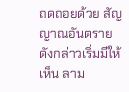ถดถอยด้วย สัญญาณอันตรายดังกล่าวเริ่มมีให้เห็น ลาม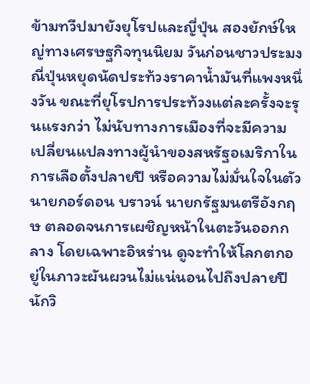ข้ามทวีปมายังยุโรปและญี่ปุ่น สองยักษ์ใหญ่ทางเศรษฐกิจทุนนิยม วันก่อนชาวประมงณี่ปุ่นหยุดนัดประท้วงราคาน้ำมันที่แพงหนึ่งวัน ขณะที่ยุโรปการประท้วงแต่ละครั้งจะรุนแรงกว่า ไม่นับทางการเมืองที่จะมีความเปลี่ยนแปลงทางผู้นำของสหรัฐอเมริกาในการเลือตั้งปลายปี หรือความไม่มั่นใจในตัวนายกอร์ดอน บราวน์ นายกรัฐมนตรีอังกฤษ ตลอดจนการเผชิญหน้าในตะวันออกกลาง โดยเฉพาะอิหร่าน ดูจะทำให้โลกตกอยู่ในภาวะผันผวนไม่แน่นอนไปถึงปลายปี นักวิ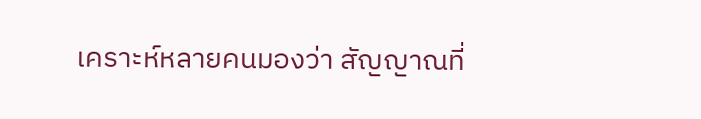เคราะห์หลายคนมองว่า สัญญาณที่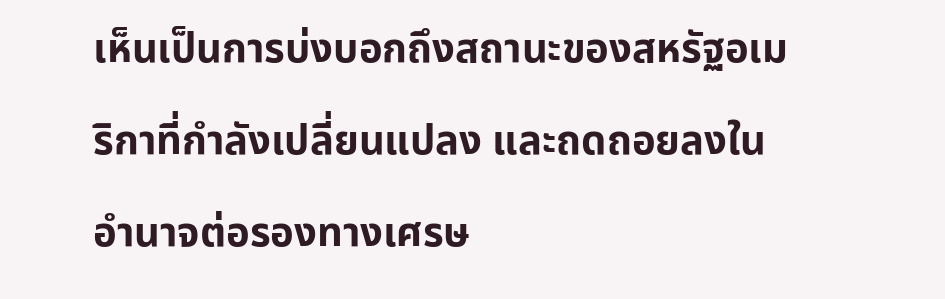เห็นเป็นการบ่งบอกถึงสถานะของสหรัฐอเมริกาที่กำลังเปลี่ยนแปลง และถดถอยลงในอำนาจต่อรองทางเศรษ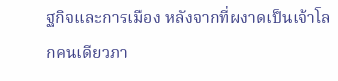ฐกิจและการเมือง หลังจากที่ผงาดเป็นเจ้าโลกคนเดียวภา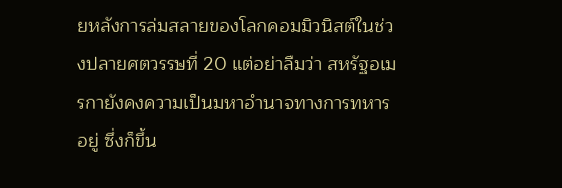ยหลังการล่มสลายของโลกคอมมิวนิสต์ในช่วงปลายศตวรรษที่ 20 แต่อย่าลืมว่า สหรัฐอเมรกายังคงความเป็นมหาอำนาจทางการทหารอยู่ ซึ่งก็ขึ้น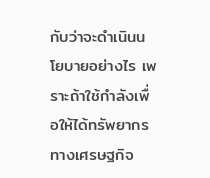กับว่าจะดำเนินนโยบายอย่างไร เพราะถ้าใช้กำลังเพื่อให้ได้ทรัพยากรทางเศรษฐกิจ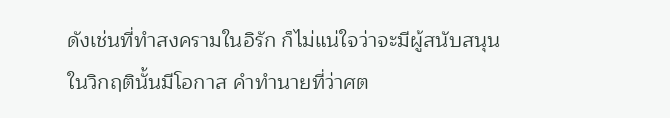ดังเช่นที่ทำสงครามในอิรัก ก็ไม่แน่ใจว่าจะมีผู้สนับสนุน ในวิกฤตินั้นมีโอกาส คำทำนายที่ว่าศต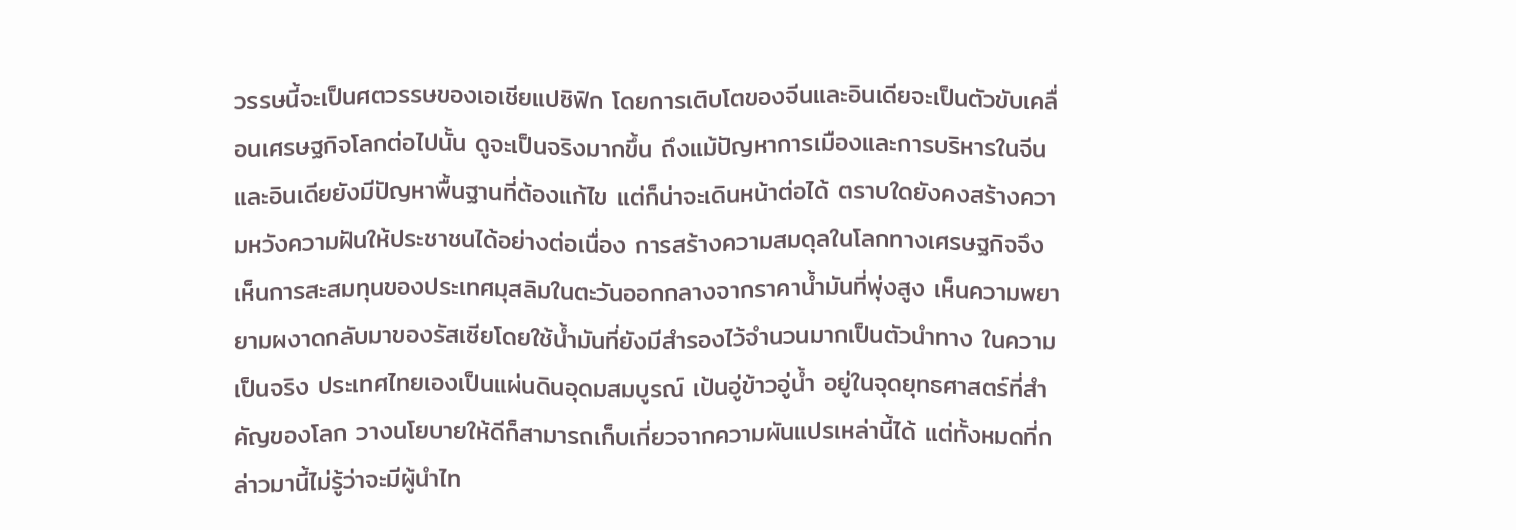วรรษนี้จะเป็นศตวรรษของเอเชียแปซิฟิก โดยการเติบโตของจีนและอินเดียจะเป็นตัวขับเคลื่อนเศรษฐกิจโลกต่อไปนั้น ดูจะเป็นจริงมากขึ้น ถึงแม้ปัญหาการเมืองและการบริหารในจีนและอินเดียยังมีปัญหาพื้นฐานที่ต้องแก้ไข แต่ก็น่าจะเดินหน้าต่อได้ ตราบใดยังคงสร้างความหวังความฝันให้ประชาชนได้อย่างต่อเนื่อง การสร้างความสมดุลในโลกทางเศรษฐกิจจึงเห็นการสะสมทุนของประเทศมุสลิมในตะวันออกกลางจากราคาน้ำมันที่พุ่งสูง เห็นความพยายามผงาดกลับมาของรัสเซียโดยใช้น้ำมันที่ยังมีสำรองไว้จำนวนมากเป็นตัวนำทาง ในความเป็นจริง ประเทศไทยเองเป็นแผ่นดินอุดมสมบูรณ์ เป้นอู่ข้าวอู่น้ำ อยู่ในจุดยุทธศาสตร์ที่สำคัญของโลก วางนโยบายให้ดีก็สามารถเก็บเกี่ยวจากความผันแปรเหล่านี้ได้ แต่ทั้งหมดที่กล่าวมานี้ไม่รู้ว่าจะมีผู้นำไท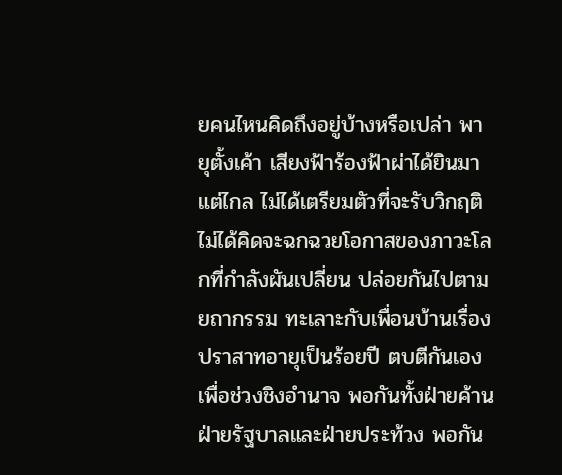ยคนไหนคิดถึงอยู่บ้างหรือเปล่า พายุตั้งเค้า เสียงฟ้าร้องฟ้าผ่าได้ยินมาแต่ไกล ไม่ได้เตรียมตัวที่จะรับวิกฤติ ไม่ได้คิดจะฉกฉวยโอกาสของภาวะโลกที่กำลังผันเปลี่ยน ปล่อยกันไปตามยถากรรม ทะเลาะกับเพื่อนบ้านเรื่องปราสาทอายุเป็นร้อยปี ตบตีกันเองเพื่อช่วงชิงอำนาจ พอกันทั้งฝ่ายค้านฝ่ายรัฐบาลและฝ่ายประท้วง พอกัน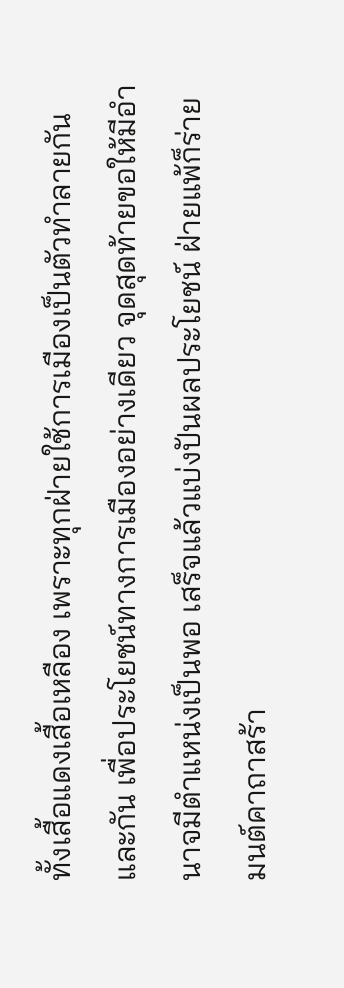ทั้งเสื้อแดงเสื้อเหลือง เพราะทุกฝ่ายใช้การเมืองเป็นตัวทำลายกันและกัน เพื่อประโยชน์ทางการเมืองอย่างเดียว จุดสุดท้ายขอให้มีอำนาจมีตำแหน่งเป็นพอ เสร็จแล้วแบ่งปันผลประโยชน์ ฝ่ายแพ้ก็ร่ายมนต์คาถาสร้า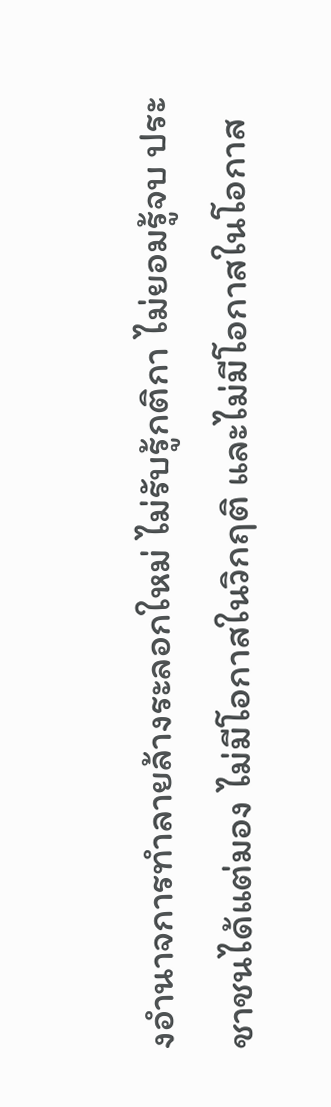งอำนาจการทำลายล้างระลอกใหม่ ไม่รับรู้กติกา ไม่ยอมรู้จบ ประชาชนได้แต่มอง ไม่มีโอกาสในวิกฤติ และไม่มีโอกาสในโอกาส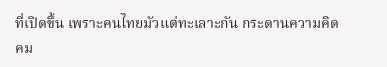ที่เปิดขึ้น เพราะคนไทยมัวแต่ทะเลาะกัน กระดานความคิด คม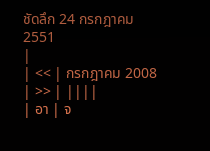ชัดลึก 24 กรกฎาคม 2551
|
| << | กรกฎาคม 2008 | >> | ||||
| อา | จ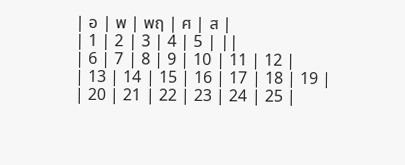| อ | พ | พฤ | ศ | ส |
| 1 | 2 | 3 | 4 | 5 | ||
| 6 | 7 | 8 | 9 | 10 | 11 | 12 |
| 13 | 14 | 15 | 16 | 17 | 18 | 19 |
| 20 | 21 | 22 | 23 | 24 | 25 |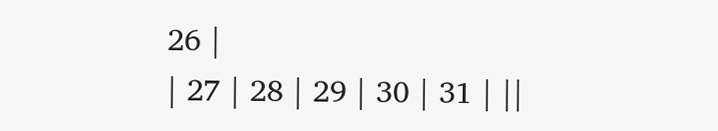26 |
| 27 | 28 | 29 | 30 | 31 | ||